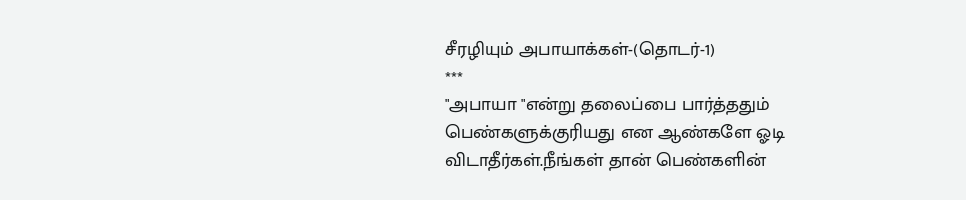சீரழியும் அபாயாக்கள்-(தொடர்-1)
***
"அபாயா "என்று தலைப்பை பார்த்ததும் பெண்களுக்குரியது என ஆண்களே ஓடி விடாதீர்கள்.நீங்கள் தான் பெண்களின்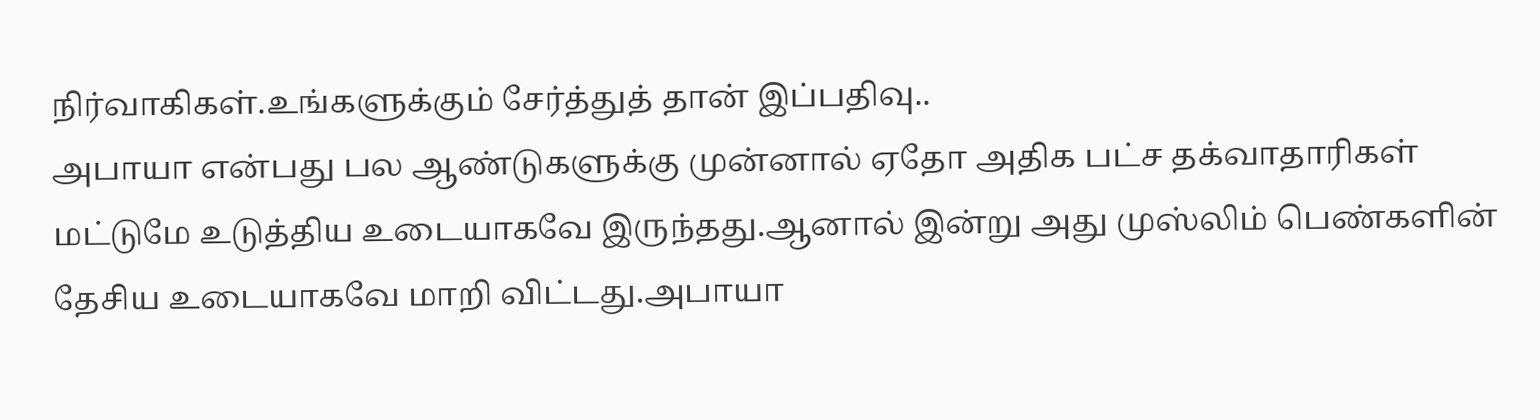நிர்வாகிகள்.உங்களுக்கும் சேர்த்துத் தான் இப்பதிவு..
அபாயா என்பது பல ஆண்டுகளுக்கு முன்னால் ஏதோ அதிக பட்ச தக்வாதாரிகள் மட்டுமே உடுத்திய உடையாகவே இருந்தது.ஆனால் இன்று அது முஸ்லிம் பெண்களின் தேசிய உடையாகவே மாறி விட்டது.அபாயா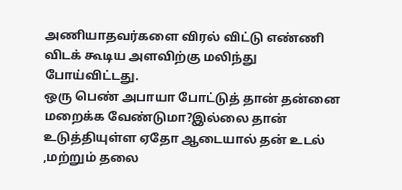அணியாதவர்களை விரல் விட்டு எண்ணி விடக் கூடிய அளவிற்கு மலிந்து போய்விட்டது.
ஒரு பெண் அபாயா போட்டுத் தான் தன்னை மறைக்க வேண்டுமா?இல்லை தான் உடுத்தியுள்ள ஏதோ ஆடையால் தன் உடல் ,மற்றும் தலை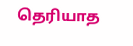தெரியாத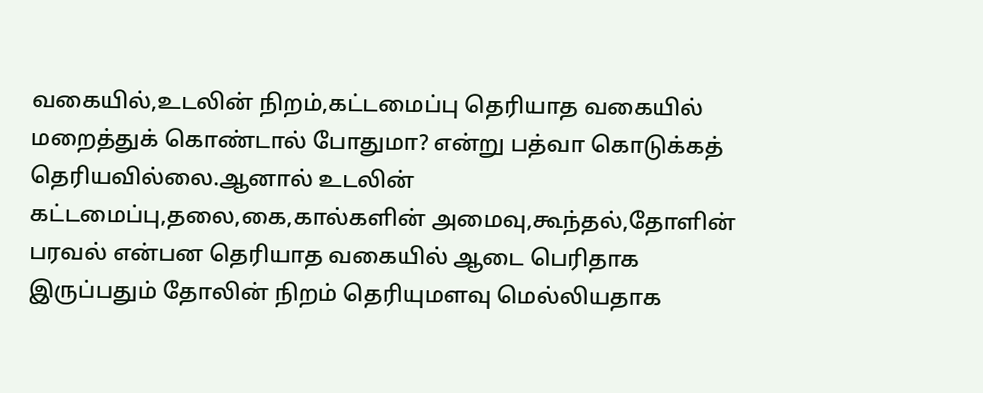வகையில்,உடலின் நிறம்,கட்டமைப்பு தெரியாத வகையில்
மறைத்துக் கொண்டால் போதுமா? என்று பத்வா கொடுக்கத் தெரியவில்லை.ஆனால் உடலின் கட்டமைப்பு,தலை,கை,கால்களின் அமைவு,கூந்தல்,தோளின் பரவல் என்பன தெரியாத வகையில் ஆடை பெரிதாக இருப்பதும் தோலின் நிறம் தெரியுமளவு மெல்லியதாக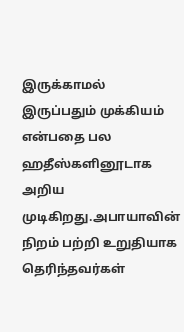இருக்காமல் இருப்பதும் முக்கியம் என்பதை பல ஹதீஸ்களினூடாக அறிய முடிகிறது.அபாயாவின் நிறம் பற்றி உறுதியாக தெரிந்தவர்கள்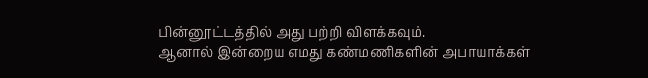பின்னூட்டத்தில் அது பற்றி விளக்கவும்.
ஆனால் இன்றைய எமது கண்மணிகளின் அபாயாக்கள்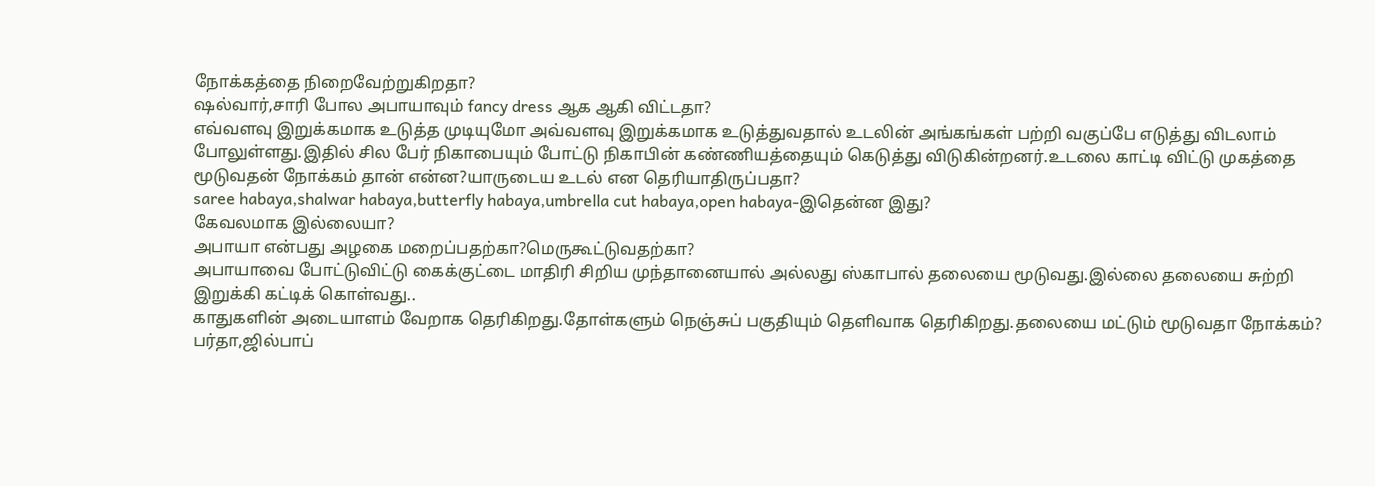நோக்கத்தை நிறைவேற்றுகிறதா?
ஷல்வார்,சாரி போல அபாயாவும் fancy dress ஆக ஆகி விட்டதா?
எவ்வளவு இறுக்கமாக உடுத்த முடியுமோ அவ்வளவு இறுக்கமாக உடுத்துவதால் உடலின் அங்கங்கள் பற்றி வகுப்பே எடுத்து விடலாம் போலுள்ளது.இதில் சில பேர் நிகாபையும் போட்டு நிகாபின் கண்ணியத்தையும் கெடுத்து விடுகின்றனர்.உடலை காட்டி விட்டு முகத்தை மூடுவதன் நோக்கம் தான் என்ன?யாருடைய உடல் என தெரியாதிருப்பதா?
saree habaya,shalwar habaya,butterfly habaya,umbrella cut habaya,open habaya-இதென்ன இது?
கேவலமாக இல்லையா?
அபாயா என்பது அழகை மறைப்பதற்கா?மெருகூட்டுவதற்கா?
அபாயாவை போட்டுவிட்டு கைக்குட்டை மாதிரி சிறிய முந்தானையால் அல்லது ஸ்காபால் தலையை மூடுவது.இல்லை தலையை சுற்றி இறுக்கி கட்டிக் கொள்வது..
காதுகளின் அடையாளம் வேறாக தெரிகிறது.தோள்களும் நெஞ்சுப் பகுதியும் தெளிவாக தெரிகிறது.தலையை மட்டும் மூடுவதா நோக்கம்?
பர்தா,ஜில்பாப்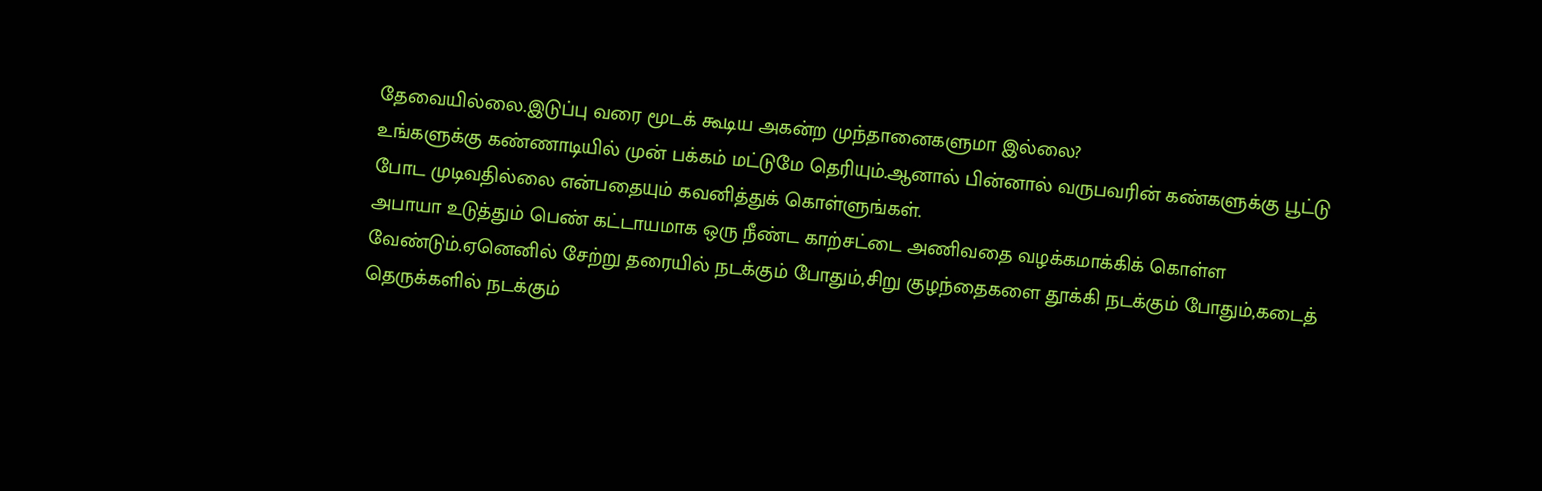தேவையில்லை.இடுப்பு வரை மூடக் கூடிய அகன்ற முந்தானைகளுமா இல்லை?
உங்களுக்கு கண்ணாடியில் முன் பக்கம் மட்டுமே தெரியும்.ஆனால் பின்னால் வருபவரின் கண்களுக்கு பூட்டு போட முடிவதில்லை என்பதையும் கவனித்துக் கொள்ளுங்கள்.
அபாயா உடுத்தும் பெண் கட்டாயமாக ஒரு நீண்ட காற்சட்டை அணிவதை வழக்கமாக்கிக் கொள்ள வேண்டும்.ஏனெனில் சேற்று தரையில் நடக்கும் போதும்,சிறு குழந்தைகளை தூக்கி நடக்கும் போதும்,கடைத் தெருக்களில் நடக்கும்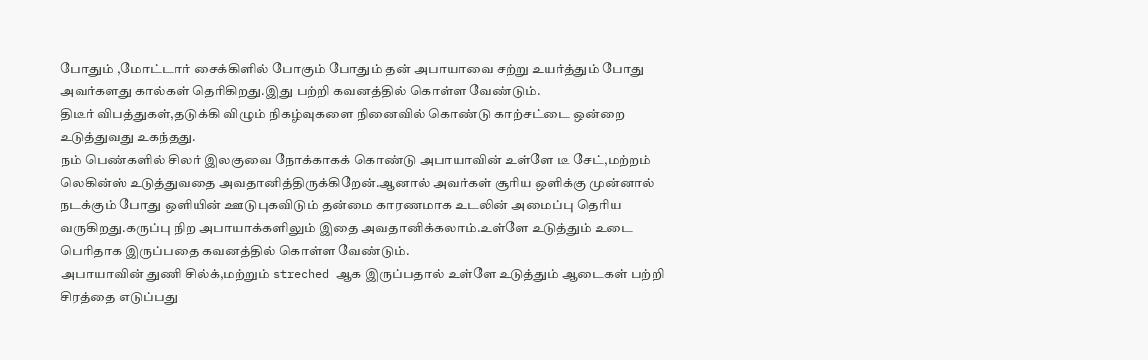போதும் ,மோட்டார் சைக்கிளில் போகும் போதும் தன் அபாயாவை சற்று உயர்த்தும் போது அவர்களது கால்கள் தெரிகிறது.இது பற்றி கவனத்தில் கொள்ள வேண்டும்.
திடீர் விபத்துகள்,தடுக்கி விழும் நிகழ்வுகளை நினைவில் கொண்டு காற்சட்டை ஒன்றை உடுத்துவது உகந்தது.
நம் பெண்களில் சிலர் இலகுவை நோக்காகக் கொண்டு அபாயாவின் உள்ளே டீ சேட்,மற்றம் லெகின்ஸ் உடுத்துவதை அவதானித்திருக்கிறேன்.ஆனால் அவர்கள் சூரிய ஒளிக்கு முன்னால் நடக்கும் போது ஒளியின் ஊடுபுகவிடும் தன்மை காரணமாக உடலின் அமைப்பு தெரிய வருகிறது.கருப்பு நிற அபாயாக்களிலும் இதை அவதானிக்கலாம்.உள்ளே உடுத்தும் உடை பெரிதாக இருப்பதை கவனத்தில் கொள்ள வேண்டும்.
அபாயாவின் துணி சில்க்,மற்றும் streched ஆக இருப்பதால் உள்ளே உடுத்தும் ஆடைகள் பற்றி சிரத்தை எடுப்பது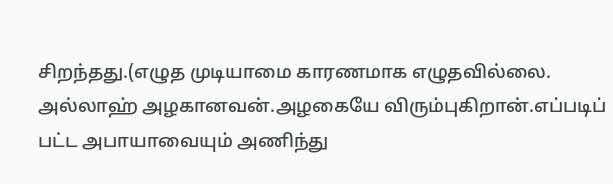சிறந்தது.(எழுத முடியாமை காரணமாக எழுதவில்லை.
அல்லாஹ் அழகானவன்.அழகையே விரும்புகிறான்.எப்படிப் பட்ட அபாயாவையும் அணிந்து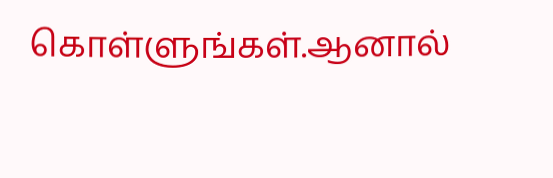கொள்ளுங்கள்.ஆனால்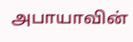அபாயாவின்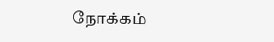நோக்கம்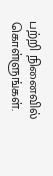பற்றி நினைவில் கொள்ளுங்கள்.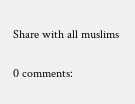Share with all muslims


0 comments: